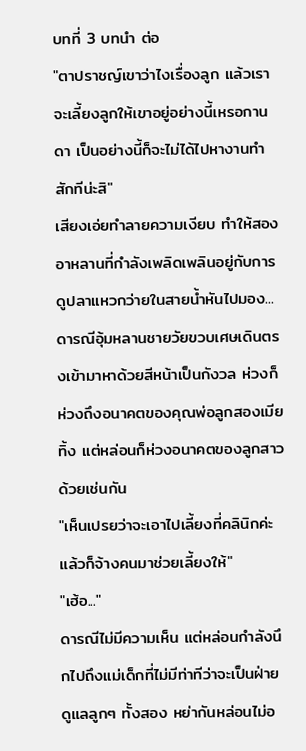บทที่ 3 บทนำ ต่อ
"ตาปราชญ์เขาว่าไงเรื่องลูก แล้วเราจะเลี้ยงลูกให้เขาอยู่อย่างนี้เหรอกานดา เป็นอย่างนี้ก็จะไม่ได้ไปหางานทำสักทีน่ะสิ"
เสียงเอ่ยทำลายความเงียบ ทำให้สองอาหลานที่กำลังเพลิดเพลินอยู่กับการดูปลาแหวกว่ายในสายน้ำหันไปมอง...ดารณีอุ้มหลานชายวัยขวบเศษเดินตรงเข้ามาหาด้วยสีหน้าเป็นกังวล ห่วงก็ห่วงถึงอนาคตของคุณพ่อลูกสองเมียทิ้ง แต่หล่อนก็ห่วงอนาคตของลูกสาวด้วยเช่นกัน
"เห็นเปรยว่าจะเอาไปเลี้ยงที่คลินิกค่ะ แล้วก็จ้างคนมาช่วยเลี้ยงให้"
"เฮ้อ..."
ดารณีไม่มีความเห็น แต่หล่อนกำลังนึกไปถึงแม่เด็กที่ไม่มีท่าทีว่าจะเป็นฝ่ายดูแลลูกๆ ทั้งสอง หย่ากันหล่อนไม่อ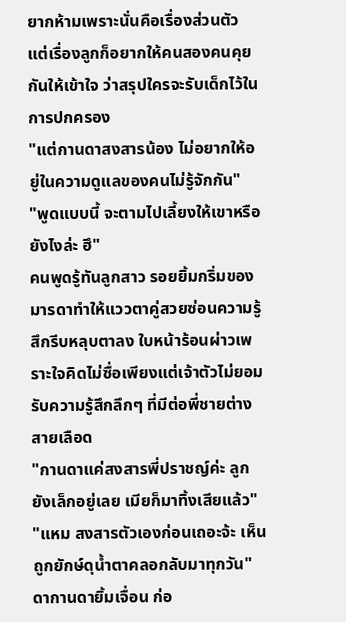ยากห้ามเพราะนั่นคือเรื่องส่วนตัว แต่เรื่องลูกก็อยากให้คนสองคนคุยกันให้เข้าใจ ว่าสรุปใครจะรับเด็กไว้ในการปกครอง
"แต่กานดาสงสารน้อง ไม่อยากให้อยู่ในความดูแลของคนไม่รู้จักกัน"
"พูดแบบนี้ จะตามไปเลี้ยงให้เขาหรือยังไงล่ะ ฮึ"
คนพูดรู้ทันลูกสาว รอยยิ้มกริ่มของมารดาทำให้แววตาคู่สวยซ่อนความรู้สึกรีบหลุบตาลง ใบหน้าร้อนผ่าวเพราะใจคิดไม่ซื่อเพียงแต่เจ้าตัวไม่ยอมรับความรู้สึกลึกๆ ที่มีต่อพี่ชายต่างสายเลือด
"กานดาแค่สงสารพี่ปราชญ์ค่ะ ลูกยังเล็กอยู่เลย เมียก็มาทิ้งเสียแล้ว"
"แหม สงสารตัวเองก่อนเถอะจ้ะ เห็นถูกยักษ์ดุน้ำตาคลอกลับมาทุกวัน"
ดากานดายิ้มเจื่อน ก่อ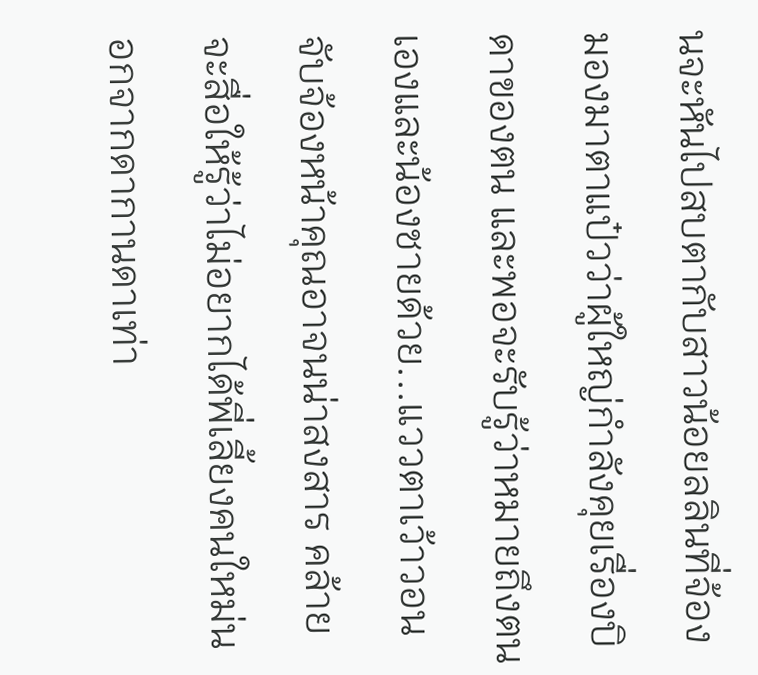นจะหันไปสบตากับสาวน้อยลลินที่จ้องมองมาตาแป๋วว่าผู้ใหญ่กำลังคุยเรื่องบิดาของตน และพอจะรับรู้ว่าหมายถึงตนเองและน้องชายด้วย...แววตาเว้าวอนจับจ้องหน้าคุณอาจนน่าสงสาร คล้ายจะสื่อให้รู้ว่าไม่อยากได้พี่เลี้ยงคนใหม่นอกจากดากานดาเท่า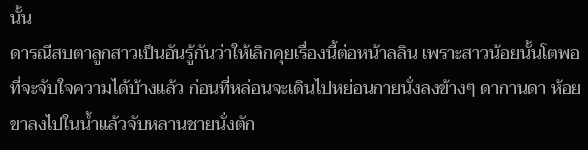นั้น
ดารณีสบตาลูกสาวเป็นอันรู้กันว่าให้เลิกคุยเรื่องนี้ต่อหน้าลลิน เพราะสาวน้อยนั้นโตพอที่จะจับใจความได้บ้างแล้ว ก่อนที่หล่อนจะเดินไปหย่อนกายนั่งลงข้างๆ ดากานดา ห้อยขาลงไปในน้ำแล้วจับหลานชายนั่งตัก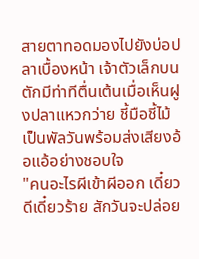สายตาทอดมองไปยังบ่อปลาเบื้องหน้า เจ้าตัวเล็กบนตักมีท่าทีตื่นเต้นเมื่อเห็นฝูงปลาแหวกว่าย ชี้มือชี้ไม้เป็นพัลวันพร้อมส่งเสียงอ้อแอ้อย่างชอบใจ
"คนอะไรผีเข้าผีออก เดี๋ยวดีเดี๋ยวร้าย สักวันจะปล่อย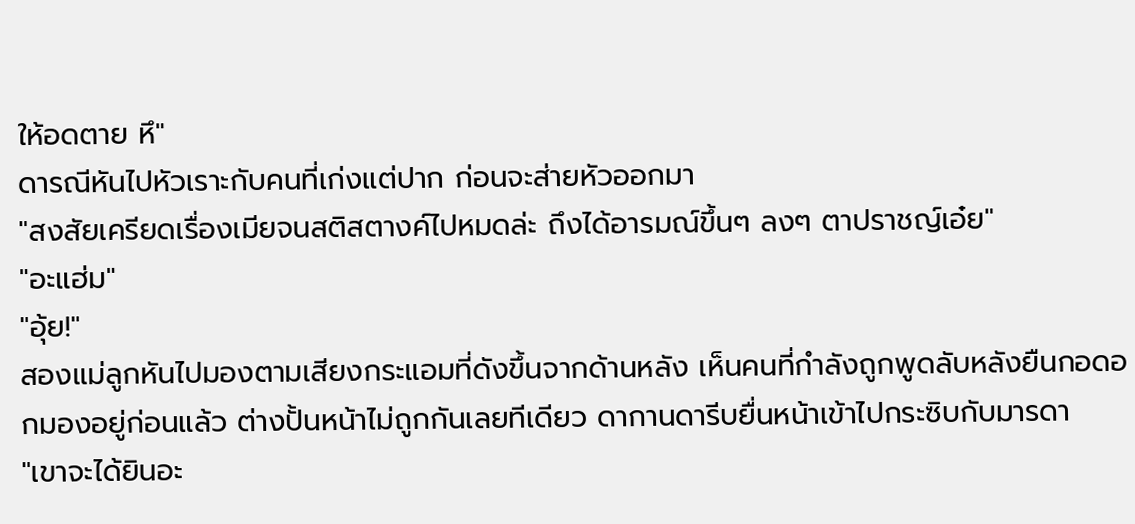ให้อดตาย หึ"
ดารณีหันไปหัวเราะกับคนที่เก่งแต่ปาก ก่อนจะส่ายหัวออกมา
"สงสัยเครียดเรื่องเมียจนสติสตางค์ไปหมดล่ะ ถึงได้อารมณ์ขึ้นๆ ลงๆ ตาปราชญ์เอ๋ย"
"อะแฮ่ม"
"อุ้ย!"
สองแม่ลูกหันไปมองตามเสียงกระแอมที่ดังขึ้นจากด้านหลัง เห็นคนที่กำลังถูกพูดลับหลังยืนกอดอกมองอยู่ก่อนแล้ว ต่างปั้นหน้าไม่ถูกกันเลยทีเดียว ดากานดารีบยื่นหน้าเข้าไปกระซิบกับมารดา
"เขาจะได้ยินอะ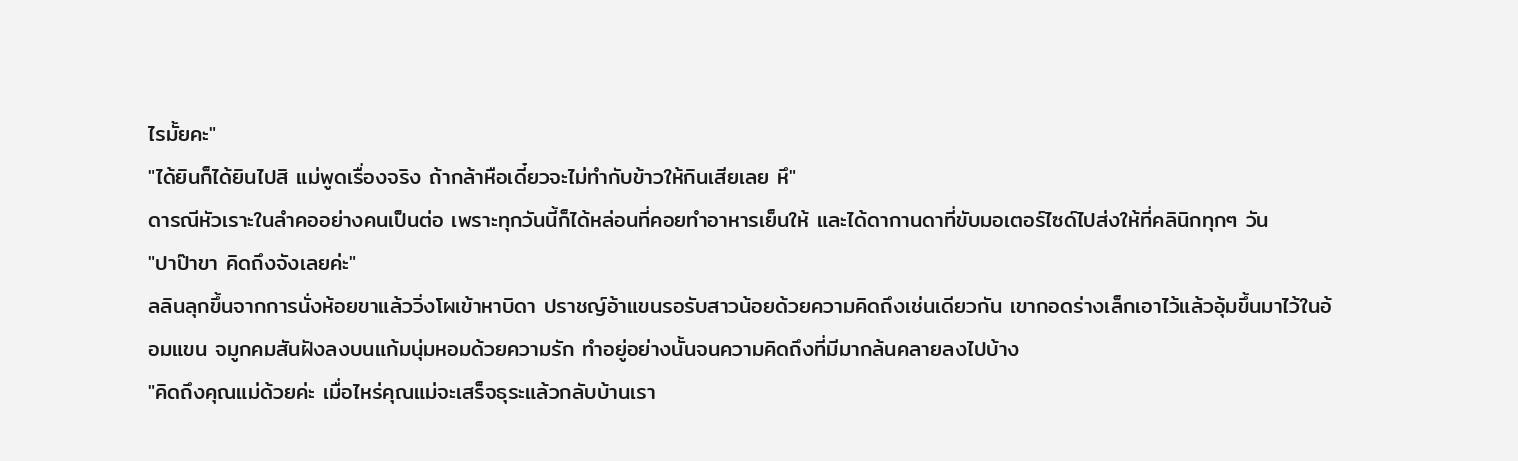ไรมั้ยคะ"
"ได้ยินก็ได้ยินไปสิ แม่พูดเรื่องจริง ถ้ากล้าหือเดี๋ยวจะไม่ทำกับข้าวให้กินเสียเลย หึ"
ดารณีหัวเราะในลำคออย่างคนเป็นต่อ เพราะทุกวันนี้ก็ได้หล่อนที่คอยทำอาหารเย็นให้ และได้ดากานดาที่ขับมอเตอร์ไซด์ไปส่งให้ที่คลินิกทุกๆ วัน
"ปาป๊าขา คิดถึงจังเลยค่ะ"
ลลินลุกขึ้นจากการนั่งห้อยขาแล้ววิ่งโผเข้าหาบิดา ปราชญ์อ้าแขนรอรับสาวน้อยด้วยความคิดถึงเช่นเดียวกัน เขากอดร่างเล็กเอาไว้แล้วอุ้มขึ้นมาไว้ในอ้อมแขน จมูกคมสันฝังลงบนแก้มนุ่มหอมด้วยความรัก ทำอยู่อย่างนั้นจนความคิดถึงที่มีมากล้นคลายลงไปบ้าง
"คิดถึงคุณแม่ด้วยค่ะ เมื่อไหร่คุณแม่จะเสร็จธุระแล้วกลับบ้านเรา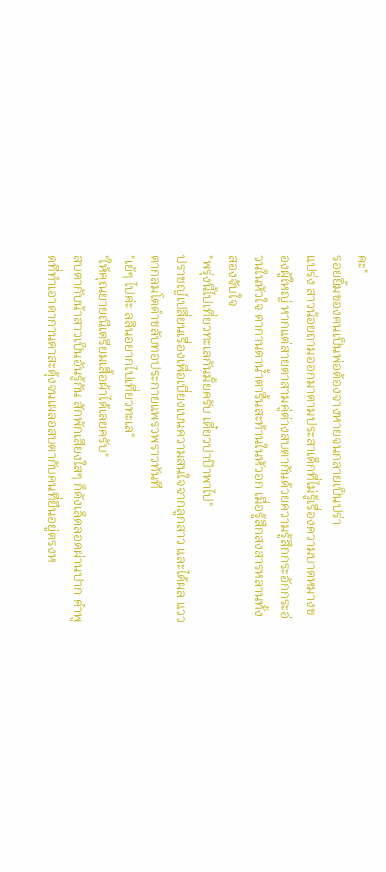คะ"
รอยยิ้มของคนเป็นพ่อต้องจางหายจนกลายเป็นปร่า
แปร่ง สาวน้อยถามออกมาตามประสาเด็กที่ไม่รู้เรื่องความบาดหมางของผู้ใหญ่ หากแต่สายตาสามคู่ต่างสบตากันด้วยความรู้สึกกระอักกระอ่วนในหัวใจ ดากานดาน้ำตารื้นสะท้านในหัวอก เมื่อรู้สึกสงสารหลานทั้งสองจับใจ
"พรุ่งนี้ไปเที่ยวทะเลกันมั้ยครับ เดี๋ยวปาป๊าพาไป"
ปราชญ์เปลี่ยนเรื่องเพื่อเบี่ยงเบนความสนใจจากลูกสาว และได้ผล แววตากลมโตดำขลับทอประกายแพรวพราวทันที
"เย้ๆ ไปค่ะ ลลินอยากไปเที่ยวทะเล"
"ให้คุณยายณีเตรียมเสื้อผ้าได้เลยครับ"
สบตากับน้าสาวเป็นอันรู้กัน สักพักเสียงใสๆ ก็ดังเล็ดลอดผ่านปาก คำพูดที่ทำเอาดากานดาสะดุ้งจนเผลอสบตากับคนที่ยืนอยู่ตรงห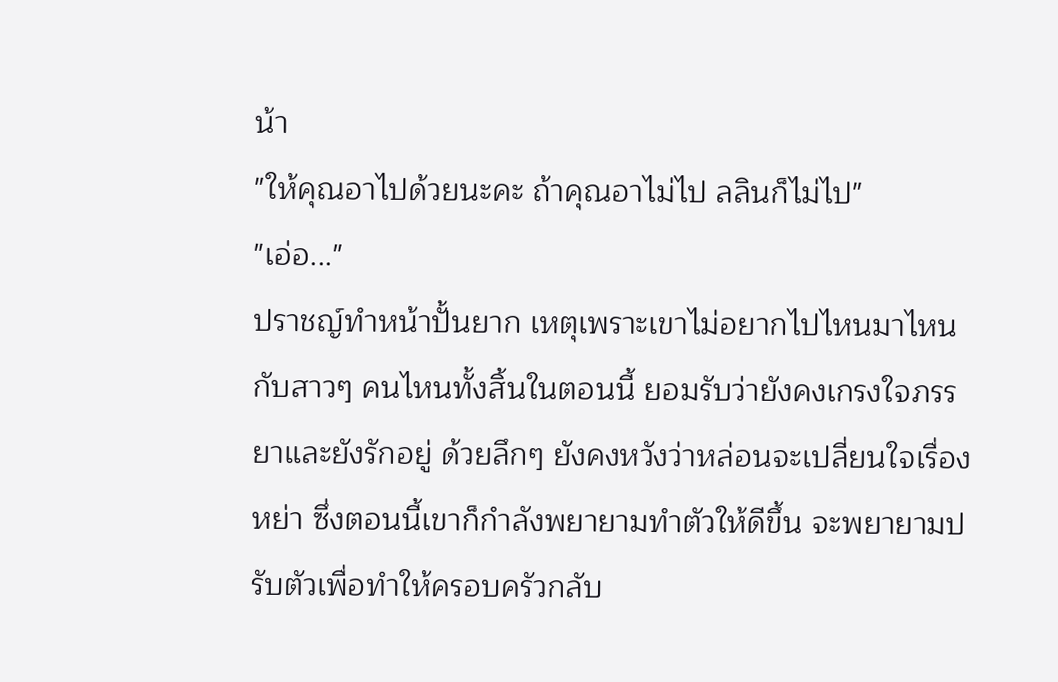น้า
"ให้คุณอาไปด้วยนะคะ ถ้าคุณอาไม่ไป ลลินก็ไม่ไป"
"เอ่อ..."
ปราชญ์ทำหน้าปั้นยาก เหตุเพราะเขาไม่อยากไปไหนมาไหนกับสาวๆ คนไหนทั้งสิ้นในตอนนี้ ยอมรับว่ายังคงเกรงใจภรรยาและยังรักอยู่ ด้วยลึกๆ ยังคงหวังว่าหล่อนจะเปลี่ยนใจเรื่องหย่า ซึ่งตอนนี้เขาก็กำลังพยายามทำตัวให้ดีขึ้น จะพยายามปรับตัวเพื่อทำให้ครอบครัวกลับ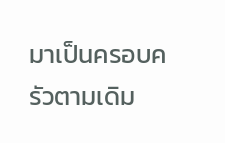มาเป็นครอบครัวตามเดิม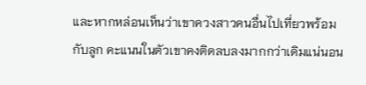และหากหล่อนเห็นว่าเขาควงสาวคนอื่นไปเที่ยวพร้อมกับลูก คะแนนในตัวเขาคงติดลบลงมากกว่าเดิมแน่นอน